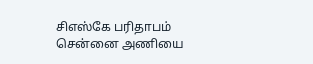சிஎஸ்கே பரிதாபம்
சென்னை அணியை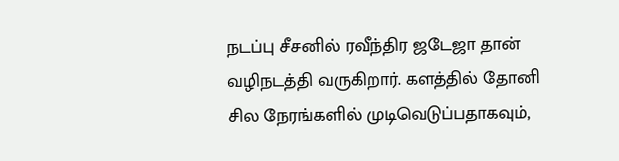நடப்பு சீசனில் ரவீந்திர ஜடேஜா தான் வழிநடத்தி வருகிறார். களத்தில் தோனி சில நேரங்களில் முடிவெடுப்பதாகவும்,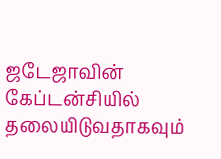ஜடேஜாவின் கேப்டன்சியில் தலையிடுவதாகவும்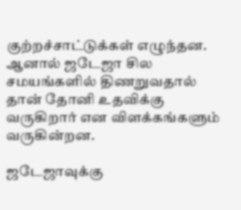குற்றச்சாட்டுக்கள் எழுந்தன. ஆனால் ஜடேஜா சில சமயங்களில் திணறுவதால் தான் தோனி உதவிக்கு வருகிறார் என விளக்கங்களும் வருகின்றன.

ஜடேஜாவுக்கு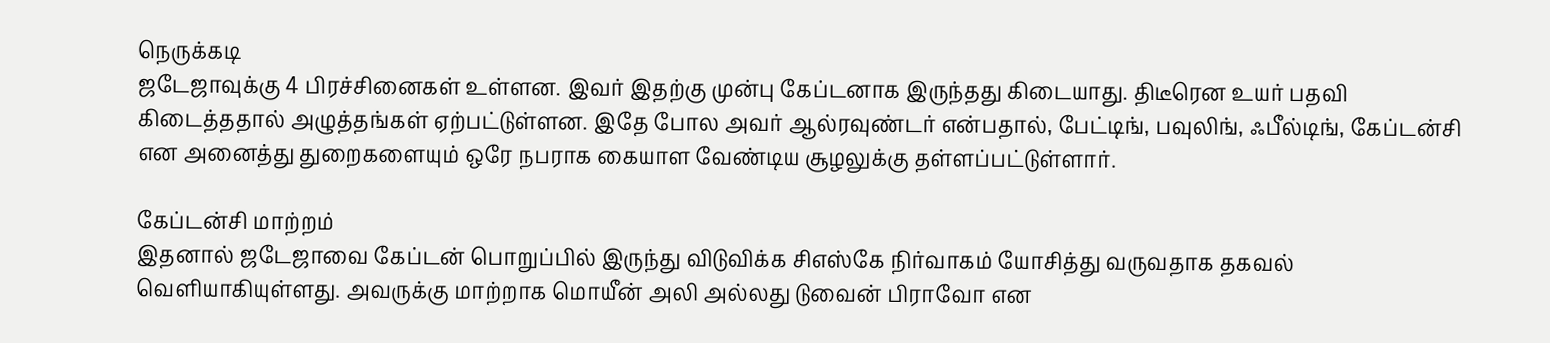நெருக்கடி
ஜடேஜாவுக்கு 4 பிரச்சினைகள் உள்ளன. இவர் இதற்கு முன்பு கேப்டனாக இருந்தது கிடையாது. திடீரென உயர் பதவி கிடைத்ததால் அழுத்தங்கள் ஏற்பட்டுள்ளன. இதே போல அவர் ஆல்ரவுண்டர் என்பதால், பேட்டிங், பவுலிங், ஃபீல்டிங், கேப்டன்சி என அனைத்து துறைகளையும் ஒரே நபராக கையாள வேண்டிய சூழலுக்கு தள்ளப்பட்டுள்ளார்.

கேப்டன்சி மாற்றம்
இதனால் ஜடேஜாவை கேப்டன் பொறுப்பில் இருந்து விடுவிக்க சிஎஸ்கே நிர்வாகம் யோசித்து வருவதாக தகவல் வெளியாகியுள்ளது. அவருக்கு மாற்றாக மொயீன் அலி அல்லது டுவைன் பிராவோ என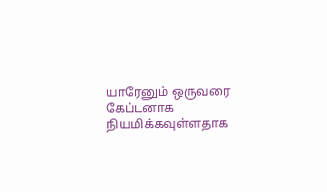யாரேனும் ஒருவரை கேப்டனாக நியமிக்கவுள்ளதாக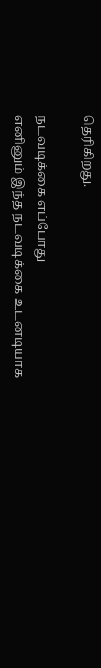தெரிகிறது.

நடவடிக்கை எப்போது
எனினும் இந்த நடவடிக்கை உடனடியாக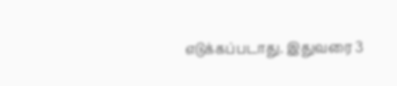எடுக்கப்படாது. இதுவரை 3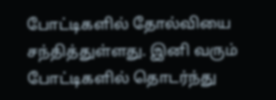போட்டிகளில் தோல்வியை சந்தித்துள்ளது. இனி வரும் போட்டிகளில் தொடர்ந்து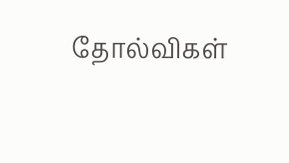தோல்விகள்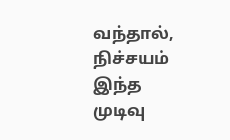வந்தால், நிச்சயம் இந்த முடிவு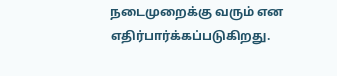நடைமுறைக்கு வரும் என எதிர்பார்க்கப்படுகிறது.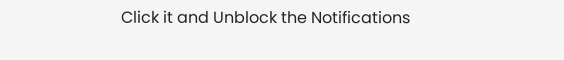Click it and Unblock the Notifications